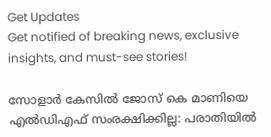Get Updates
Get notified of breaking news, exclusive insights, and must-see stories!

സോളാർ കേസിൽ ജോസ് കെ മാണിയെ എൽഡിഎഫ് സംരക്ഷിക്കില്ല: പരാതിയിൽ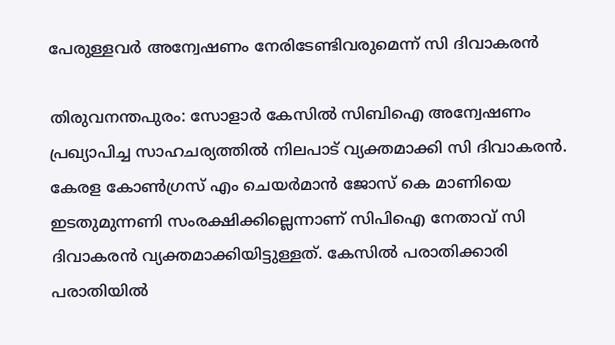പേരുള്ളവർ അന്വേഷണം നേരിടേണ്ടിവരുമെന്ന് സി ദിവാകരൻ

തിരുവനന്തപുരം: സോളാര്‍ കേസില്‍ സിബിഐ അന്വേഷണം പ്രഖ്യാപിച്ച സാഹചര്യത്തിൽ നിലപാട് വ്യക്തമാക്കി സി ദിവാകരൻ. കേരള കോൺഗ്രസ് എം ചെയർമാൻ ജോസ് കെ മാണിയെ ഇടതുമുന്നണി സംരക്ഷിക്കില്ലെന്നാണ് സിപിഐ നേതാവ് സി ദിവാകരന്‍ വ്യക്തമാക്കിയിട്ടുള്ളത്. കേസിൽ പരാതിക്കാരി പരാതിയില്‍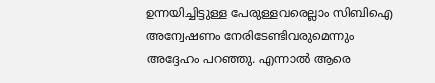ഉന്നയിച്ചിട്ടുള്ള പേരുള്ളവരെല്ലാം സിബിഐ അന്വേഷണം നേരിടേണ്ടിവരുമെന്നും അദ്ദേഹം പറഞ്ഞു. എന്നാൽ ആരെ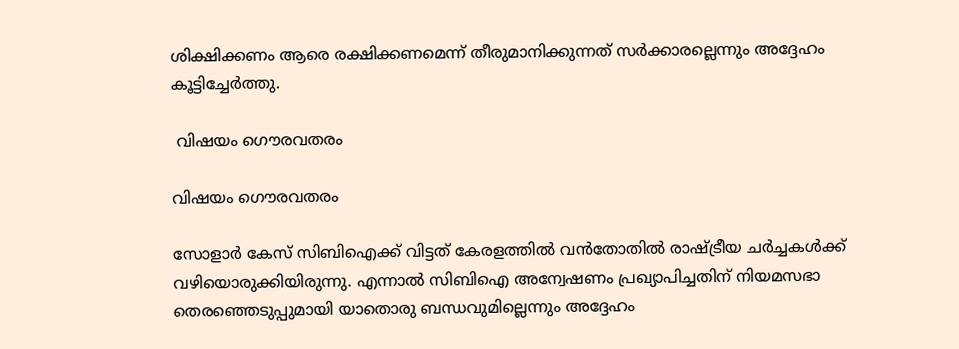ശിക്ഷിക്കണം ആരെ രക്ഷിക്കണമെന്ന് തീരുമാനിക്കുന്നത് സര്‍ക്കാരല്ലെന്നും അദ്ദേഹം കൂട്ടിച്ചേർത്തു.

 വിഷയം ഗൌരവതരം

വിഷയം ഗൌരവതരം

സോളാര്‍ കേസ് സിബിഐക്ക് വിട്ടത് കേരളത്തിൽ വൻതോതിൽ രാഷ്ട്രീയ ചർച്ചകൾക്ക് വഴിയൊരുക്കിയിരുന്നു. എന്നാൽ സിബിഐ അന്വേഷണം പ്രഖ്യാപിച്ചതിന് നിയമസഭാ തെരഞ്ഞെടുപ്പുമായി യാതൊരു ബന്ധവുമില്ലെന്നും അദ്ദേഹം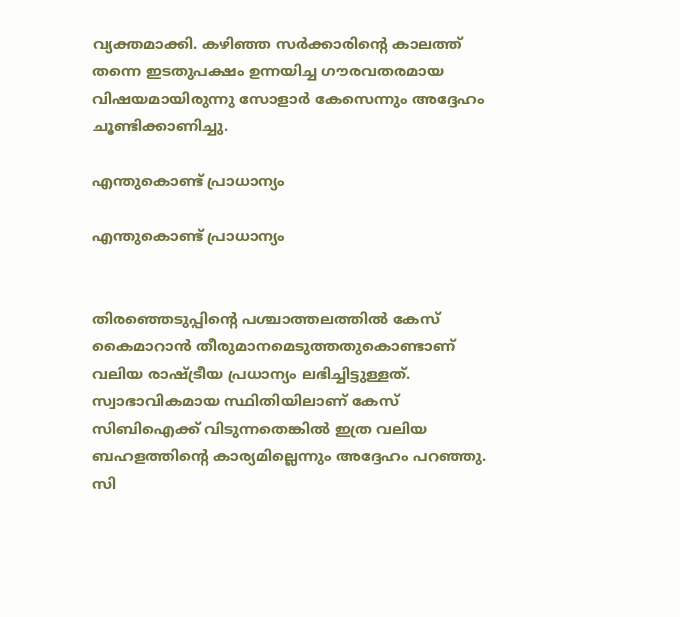വ്യക്തമാക്കി. കഴിഞ്ഞ സര്‍ക്കാരിന്റെ കാലത്ത് തന്നെ ഇടതുപക്ഷം ഉന്നയിച്ച ഗൗരവതരമായ വിഷയമായിരുന്നു സോളാർ കേസെന്നും അദ്ദേഹം ചൂണ്ടിക്കാണിച്ചു.

എന്തുകൊണ്ട് പ്രാധാന്യം

എന്തുകൊണ്ട് പ്രാധാന്യം


തിരഞ്ഞെടുപ്പിന്റെ പശ്ചാത്തലത്തില്‍ കേസ് കൈമാറാന്‍ തീരുമാനമെടുത്തതുകൊണ്ടാണ് വലിയ രാഷ്ട്രീയ പ്രധാന്യം ലഭിച്ചിട്ടുള്ളത്. സ്വാഭാവികമായ സ്ഥിതിയിലാണ് കേസ് സിബിഐക്ക് വിടുന്നതെങ്കിൽ ഇത്ര വലിയ ബഹളത്തിന്റെ കാര്യമില്ലെന്നും അദ്ദേഹം പറഞ്ഞു. സി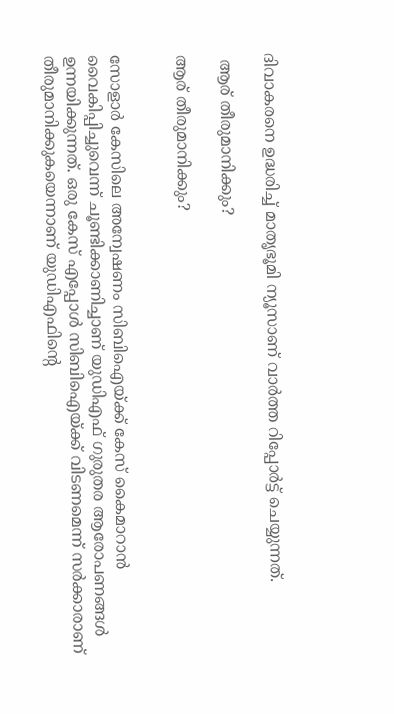ദിവാകരനെ ഉദ്ധരിച്ച് മാതൃഭൂമി ന്യൂസാണ് വാർത്ത റിപ്പോർട്ട് ചെയ്യുന്നത്.

 ആര് തീരുമാനിക്കും?

ആര് തീരുമാനിക്കും?


സോളാർ കേസിലെ അന്വേഷണം സിബിഐയ്ക്ക് കേസ് കൈമാറാൻ വൈകിപ്പിച്ചുവെന്ന് ചൂണ്ടിക്കാണിച്ചാണ് യുഡിഎഫ് ഗുരുതര ആരോപണങ്ങൾ ഉന്നയിക്കുന്നത്. ഒരു കേസ് എപ്പോള്‍ സിബിഐയ്ക്ക് വിടണമെന്ന് സര്‍ക്കാരാണ് തീരുമാനിക്കുകയെന്നാണ് യുഡിഎഫിന്റെ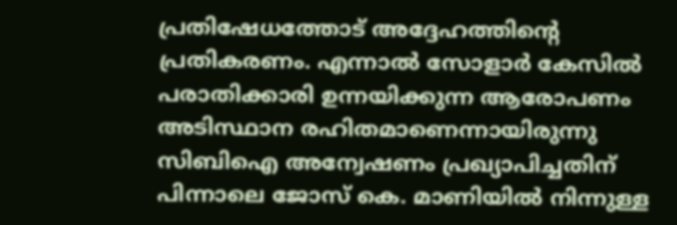പ്രതിഷേധത്തോട് അദ്ദേഹത്തിന്റെ പ്രതികരണം. എന്നാൽ സോളാർ കേസിൽ പരാതിക്കാരി ഉന്നയിക്കുന്ന ആരോപണം അടിസ്ഥാന രഹിതമാണെന്നായിരുന്നു സിബിഐ അന്വേഷണം പ്രഖ്യാപിച്ചതിന് പിന്നാലെ ജോസ് കെ. മാണിയിൽ നിന്നുള്ള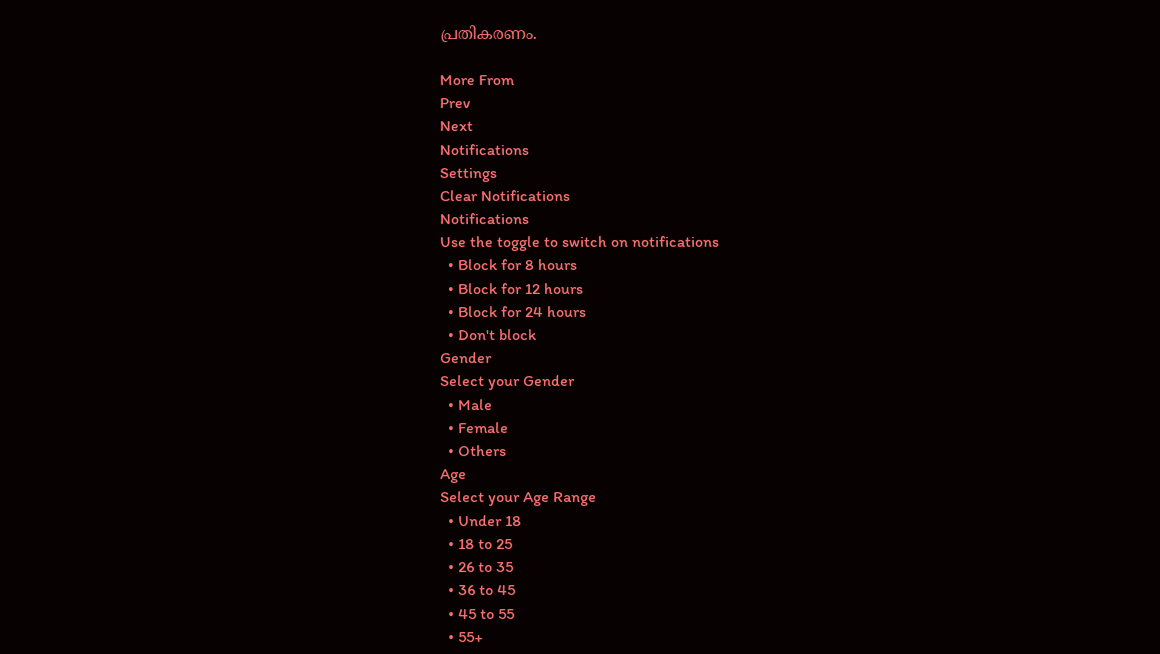പ്രതികരണം.

More From
Prev
Next
Notifications
Settings
Clear Notifications
Notifications
Use the toggle to switch on notifications
  • Block for 8 hours
  • Block for 12 hours
  • Block for 24 hours
  • Don't block
Gender
Select your Gender
  • Male
  • Female
  • Others
Age
Select your Age Range
  • Under 18
  • 18 to 25
  • 26 to 35
  • 36 to 45
  • 45 to 55
  • 55+